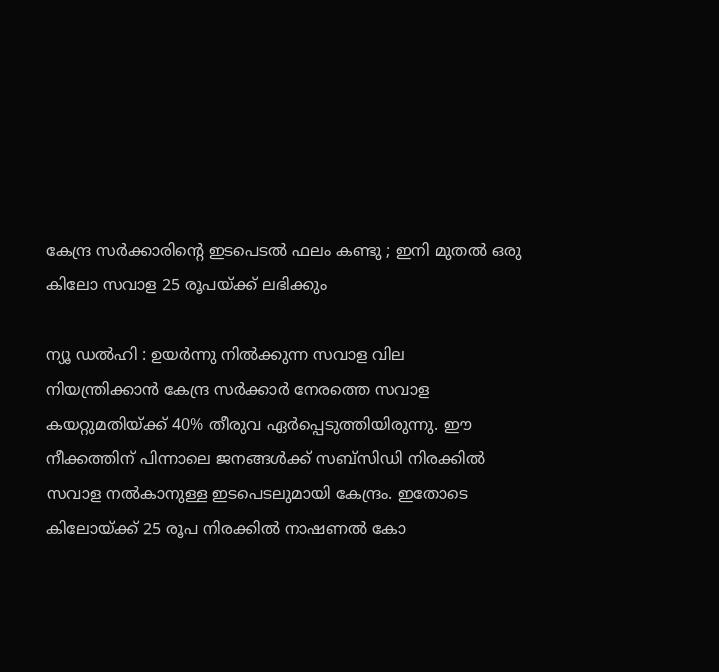കേന്ദ്ര സർക്കാരിന്റെ ഇടപെടൽ ഫലം കണ്ടു ; ഇനി മുതൽ ഒരു കിലോ സവാള 25 രൂപയ്ക്ക് ലഭിക്കും

ന്യൂ ഡൽഹി : ഉയർന്നു നിൽക്കുന്ന സവാള വില നിയന്ത്രിക്കാൻ കേന്ദ്ര സർക്കാർ നേരത്തെ സവാള കയറ്റുമതിയ്ക്ക് 40% തീരുവ ഏർപ്പെടുത്തിയിരുന്നു. ഈ നീക്കത്തിന് പിന്നാലെ ജനങ്ങൾക്ക് സബ്‌സിഡി നിരക്കിൽ സവാള നൽകാനുള്ള ഇടപെടലുമായി കേന്ദ്രം. ഇതോടെ കിലോയ്ക്ക് 25 രൂപ നിരക്കിൽ നാഷണൽ കോ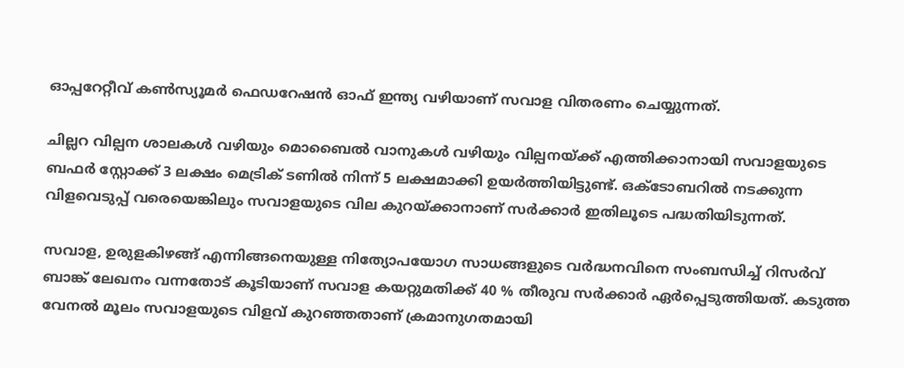ഓപ്പറേറ്റീവ് കൺസ്യൂമർ ഫെഡറേഷൻ ഓഫ് ഇന്ത്യ വഴിയാണ് സവാള വിതരണം ചെയ്യുന്നത്.

ചില്ലറ വില്പന ശാലകൾ വഴിയും മൊബൈൽ വാനുകൾ വഴിയും വില്പനയ്ക്ക് എത്തിക്കാനായി സവാളയുടെ ബഫർ സ്റ്റോക്ക് 3 ലക്ഷം മെട്രിക് ടണിൽ നിന്ന് 5 ലക്ഷമാക്കി ഉയർത്തിയിട്ടുണ്ട്. ഒക്ടോബറിൽ നടക്കുന്ന വിളവെടുപ്പ് വരെയെങ്കിലും സവാളയുടെ വില കുറയ്ക്കാനാണ് സർക്കാർ ഇതിലൂടെ പദ്ധതിയിടുന്നത്.

സവാള, ഉരുളകിഴങ്ങ് എന്നിങ്ങനെയുള്ള നിത്യോപയോഗ സാധങ്ങളുടെ വർദ്ധനവിനെ സംബന്ധിച്ച് റിസർവ് ബാങ്ക് ലേഖനം വന്നതോട് കൂടിയാണ് സവാള കയറ്റുമതിക്ക് 40 % തീരുവ സർക്കാർ ഏർപ്പെടുത്തിയത്. കടുത്ത വേനൽ മൂലം സവാളയുടെ വിളവ് കുറഞ്ഞതാണ് ക്രമാനുഗതമായി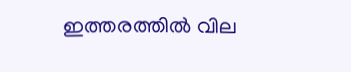ഇത്തരത്തിൽ വില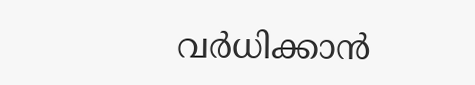വർധിക്കാൻ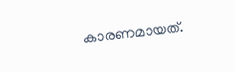കാരണമായത്.